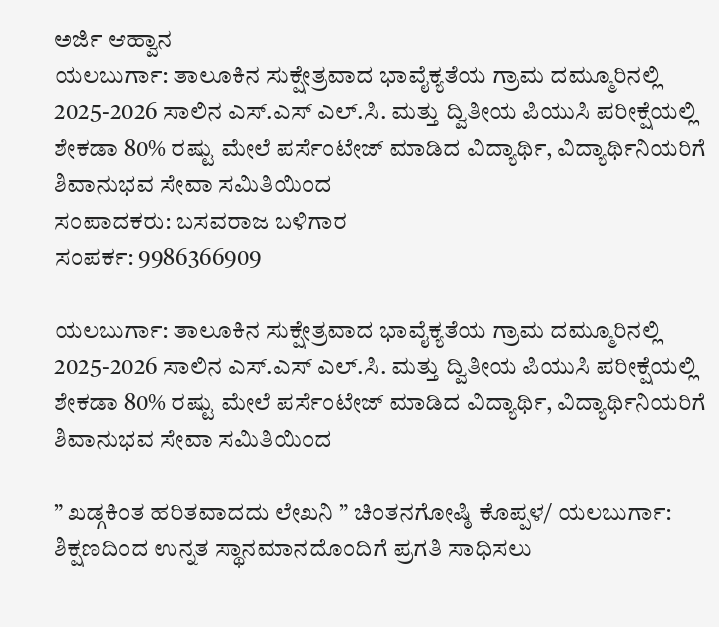ಅರ್ಜಿ ಆಹ್ವಾನ
ಯಲಬುರ್ಗಾ: ತಾಲೂಕಿನ ಸುಕ್ಷೇತ್ರವಾದ ಭಾವೈಕ್ಯತೆಯ ಗ್ರಾಮ ದಮ್ಮೂರಿನಲ್ಲಿ 2025-2026 ಸಾಲಿನ ಎಸ್.ಎಸ್ ಎಲ್.ಸಿ. ಮತ್ತು ದ್ವಿತೀಯ ಪಿಯುಸಿ ಪರೀಕ್ಷೆಯಲ್ಲಿ ಶೇಕಡಾ 80% ರಷ್ಟು ಮೇಲೆ ಪರ್ಸೆಂಟೇಜ್ ಮಾಡಿದ ವಿದ್ಯಾರ್ಥಿ, ವಿದ್ಯಾರ್ಥಿನಿಯರಿಗೆ ಶಿವಾನುಭವ ಸೇವಾ ಸಮಿತಿಯಿಂದ
ಸಂಪಾದಕರು: ಬಸವರಾಜ ಬಳಿಗಾರ
ಸಂಪರ್ಕ: 9986366909

ಯಲಬುರ್ಗಾ: ತಾಲೂಕಿನ ಸುಕ್ಷೇತ್ರವಾದ ಭಾವೈಕ್ಯತೆಯ ಗ್ರಾಮ ದಮ್ಮೂರಿನಲ್ಲಿ 2025-2026 ಸಾಲಿನ ಎಸ್.ಎಸ್ ಎಲ್.ಸಿ. ಮತ್ತು ದ್ವಿತೀಯ ಪಿಯುಸಿ ಪರೀಕ್ಷೆಯಲ್ಲಿ ಶೇಕಡಾ 80% ರಷ್ಟು ಮೇಲೆ ಪರ್ಸೆಂಟೇಜ್ ಮಾಡಿದ ವಿದ್ಯಾರ್ಥಿ, ವಿದ್ಯಾರ್ಥಿನಿಯರಿಗೆ ಶಿವಾನುಭವ ಸೇವಾ ಸಮಿತಿಯಿಂದ

” ಖಡ್ಗಕಿಂತ ಹರಿತವಾದದು ಲೇಖನಿ ” ಚಿಂತನಗೋಷ್ಠಿ ಕೊಪ್ಪಳ/ ಯಲಬುರ್ಗಾ: ಶಿಕ್ಷಣದಿಂದ ಉನ್ನತ ಸ್ಥಾನಮಾನದೊಂದಿಗೆ ಪ್ರಗತಿ ಸಾಧಿಸಲು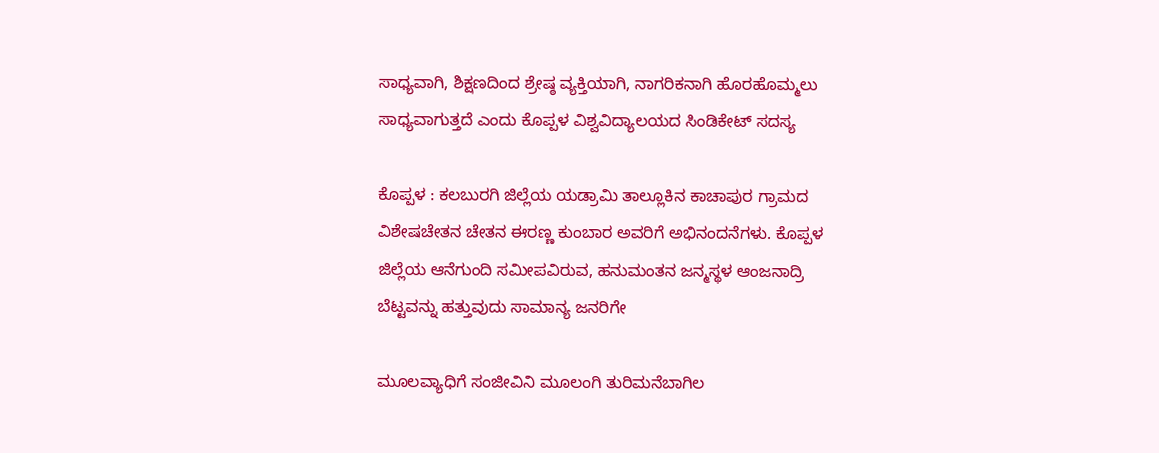ಸಾಧ್ಯವಾಗಿ, ಶಿಕ್ಷಣದಿಂದ ಶ್ರೇಷ್ಠ ವ್ಯಕ್ತಿಯಾಗಿ, ನಾಗರಿಕನಾಗಿ ಹೊರಹೊಮ್ಮಲು ಸಾಧ್ಯವಾಗುತ್ತದೆ ಎಂದು ಕೊಪ್ಪಳ ವಿಶ್ವವಿದ್ಯಾಲಯದ ಸಿಂಡಿಕೇಟ್ ಸದಸ್ಯ

ಕೊಪ್ಪಳ : ಕಲಬುರಗಿ ಜಿಲ್ಲೆಯ ಯಡ್ರಾಮಿ ತಾಲ್ಲೂಕಿನ ಕಾಚಾಪುರ ಗ್ರಾಮದ ವಿಶೇಷಚೇತನ ಚೇತನ ಈರಣ್ಣ ಕುಂಬಾರ ಅವರಿಗೆ ಅಭಿನಂದನೆಗಳು. ಕೊಪ್ಪಳ ಜಿಲ್ಲೆಯ ಆನೆಗುಂದಿ ಸಮೀಪವಿರುವ, ಹನುಮಂತನ ಜನ್ಮಸ್ಥಳ ಆಂಜನಾದ್ರಿ ಬೆಟ್ಟವನ್ನು ಹತ್ತುವುದು ಸಾಮಾನ್ಯ ಜನರಿಗೇ

ಮೂಲವ್ಯಾಧಿಗೆ ಸಂಜೀವಿನಿ ಮೂಲಂಗಿ ತುರಿಮನೆಬಾಗಿಲ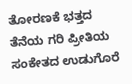ತೋರಣಕೆ ಭತ್ತದ ತೆನೆಯ ಗರಿ ಪ್ರೀತಿಯ ಸಂಕೇತದ ಉಡುಗೊರೆ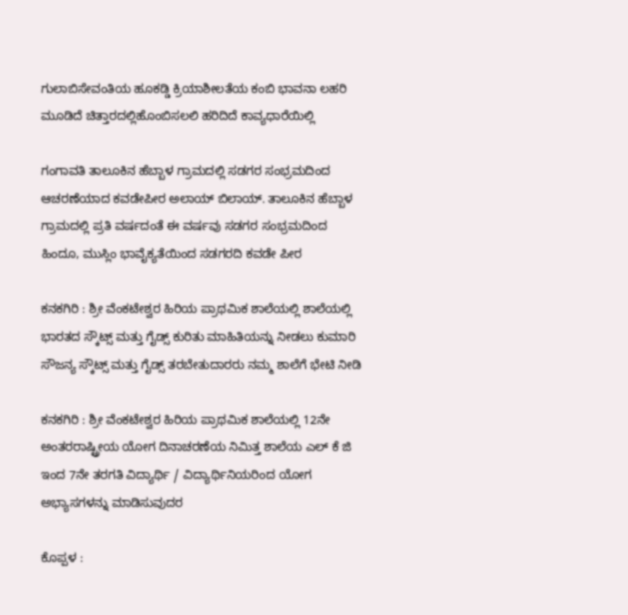ಗುಲಾಬಿಸೇವಂತಿಯ ಹೂಕಡ್ಡಿ ಕ್ರಿಯಾಶೀಲತೆಯ ಕಂಬಿ ಭಾವನಾ ಲಹರಿ ಮೂಡಿದೆ ಚಿತ್ತಾರದಲ್ಲಿಹೊಂಬಿಸಲಲಿ ಹರಿದಿದೆ ಕಾವ್ಯಧಾರೆಯಿಲ್ಲಿ

ಗಂಗಾವತಿ ತಾಲೂಕಿನ ಹೆಬ್ಬಾಳ ಗ್ರಾಮದಲ್ಲಿ ಸಡಗರ ಸಂಭ್ರಮದಿಂದ ಆಚರಣೆಯಾದ ಕವಡೇಪೀರ ಅಲಾಯ್ ಬಿಲಾಯ್. ತಾಲೂಕಿನ ಹೆಬ್ಬಾಳ ಗ್ರಾಮದಲ್ಲಿ ಪ್ರತಿ ವರ್ಷದಂತೆ ಈ ವರ್ಷವು ಸಡಗರ ಸಂಭ್ರಮದಿಂದ ಹಿಂದೂ, ಮುಸ್ಲಿಂ ಭಾವೈಕ್ಯತೆಯಿಂದ ಸಡಗರದಿ ಕವಡೇ ಪೀರ

ಕನಕಗಿರಿ : ಶ್ರೀ ವೆಂಕಟೇಶ್ವರ ಹಿರಿಯ ಪ್ರಾಥಮಿಕ ಶಾಲೆಯಲ್ಲಿ ಶಾಲೆಯಲ್ಲಿ ಭಾರತದ ಸ್ಕೌಟ್ಸ್ ಮತ್ತು ಗೈಡ್ಸ್ ಕುರಿತು ಮಾಹಿತಿಯನ್ನು ನೀಡಲು ಕುಮಾರಿ ಸೌಜನ್ಯ ಸ್ಕೌಟ್ಸ್ ಮತ್ತು ಗೈಡ್ಸ್ ತರಬೇತುದಾರರು ನಮ್ಮ ಶಾಲೆಗೆ ಭೇಟಿ ನೀಡಿ

ಕನಕಗಿರಿ : ಶ್ರೀ ವೆಂಕಟೇಶ್ವರ ಹಿರಿಯ ಪ್ರಾಥಮಿಕ ಶಾಲೆಯಲ್ಲಿ 12ನೇ ಅಂತರರಾಷ್ಟ್ರೀಯ ಯೋಗ ದಿನಾಚರಣೆಯ ನಿಮಿತ್ತ ಶಾಲೆಯ ಎಲ್ ಕೆ ಜಿ ಇಂದ 7ನೇ ತರಗತಿ ವಿದ್ಯಾರ್ಥಿ / ವಿದ್ಯಾರ್ಥಿನಿಯರಿಂದ ಯೋಗ ಅಭ್ಯಾಸಗಳನ್ನು ಮಾಡಿಸುವುದರ

ಕೊಪ್ಪಳ :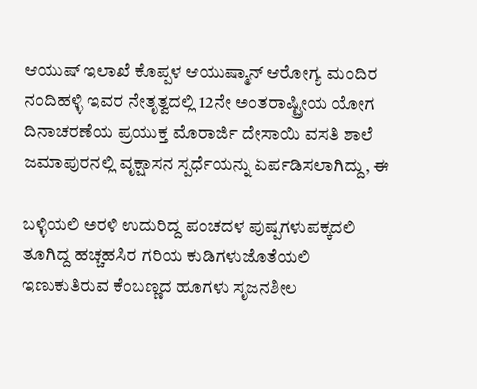ಆಯುಷ್ ಇಲಾಖೆ ಕೊಪ್ಪಳ ಆಯುಷ್ಮಾನ್ ಆರೋಗ್ಯ ಮಂದಿರ ನಂದಿಹಳ್ಳಿ ಇವರ ನೇತೃತ್ವದಲ್ಲಿ 12ನೇ ಅಂತರಾಷ್ಟ್ರೀಯ ಯೋಗ ದಿನಾಚರಣೆಯ ಪ್ರಯುಕ್ತ ಮೊರಾರ್ಜಿ ದೇಸಾಯಿ ವಸತಿ ಶಾಲೆ ಜಮಾಪುರನಲ್ಲಿ ವೃಕ್ಷಾಸನ ಸ್ಪರ್ಧೆಯನ್ನು ಏರ್ಪಡಿಸಲಾಗಿದ್ದು, ಈ

ಬಳ್ಳಿಯಲಿ ಅರಳಿ ಉದುರಿದ್ದ ಪಂಚದಳ ಪುಷ್ಪಗಳುಪಕ್ಕದಲಿ ತೂಗಿದ್ದ ಹಚ್ಚಹಸಿರ ಗರಿಯ ಕುಡಿಗಳುಜೊತೆಯಲಿ ಇಣುಕುತಿರುವ ಕೆಂಬಣ್ಣದ ಹೂಗಳು ಸೃಜನಶೀಲ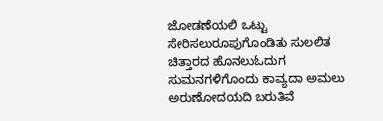ಜೋಡಣೆಯಲಿ ಒಟ್ಟು ಸೇರಿಸಲುರೂಪುಗೊಂಡಿತು ಸುಲಲಿತ ಚಿತ್ತಾರದ ಹೊನಲುಓದುಗ ಸುಮನಗಳಿಗೊಂದು ಕಾವ್ಯದಾ ಅಮಲು ಅರುಣೋದಯದಿ ಬರುತಿವೆ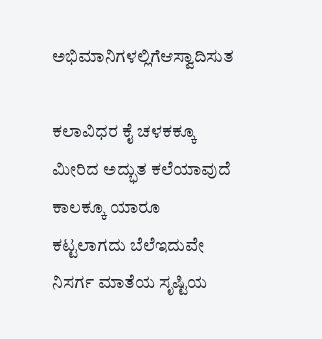ಅಭಿಮಾನಿಗಳಲ್ಲಿಗೆಆಸ್ವಾದಿಸುತ

ಕಲಾವಿಧರ ಕೈ ಚಳಕಕ್ಕೂ ಮೀರಿದ ಅದ್ಭುತ ಕಲೆಯಾವುದೆ ಕಾಲಕ್ಕೂ ಯಾರೂ ಕಟ್ಟಲಾಗದು ಬೆಲೆಇದುವೇ ನಿಸರ್ಗ ಮಾತೆಯ ಸೃಷ್ಟಿಯ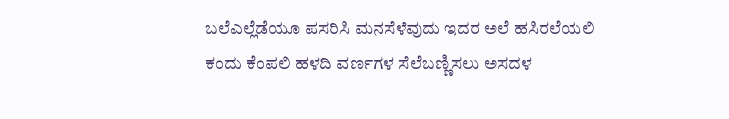ಬಲೆಎಲ್ಲೆಡೆಯೂ ಪಸರಿಸಿ ಮನಸೆಳೆವುದು ಇದರ ಅಲೆ ಹಸಿರಲೆಯಲಿ ಕಂದು ಕೆಂಪಲಿ ಹಳದಿ ವರ್ಣಗಳ ಸೆಲೆಬಣ್ಣಿಸಲು ಅಸದಳ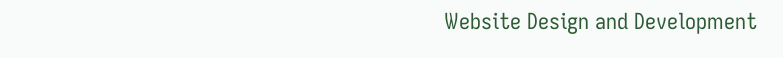Website Design and Development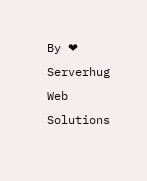By ❤ Serverhug Web Solutions